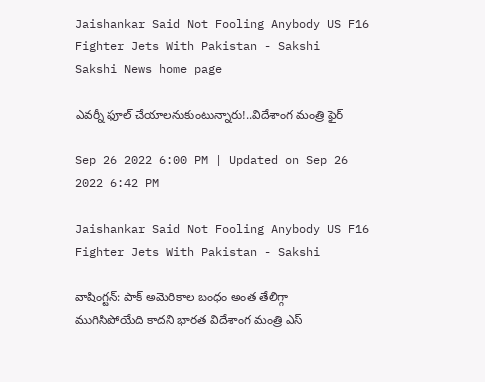Jaishankar Said Not Fooling Anybody US F16 Fighter Jets With Pakistan - Sakshi
Sakshi News home page

ఎవర్నీ ఫూల్‌ చేయాలనుకుంటున్నారు!..విదేశాంగ మంత్రి ఫైర్‌

Sep 26 2022 6:00 PM | Updated on Sep 26 2022 6:42 PM

Jaishankar Said Not Fooling Anybody US F16 Fighter Jets With Pakistan - Sakshi

వాషింగ్టన్‌: పాక్‌ అమెరికాల బంధం అంత తేలిగ్గా ముగిసిపోయేది కాదని భారత విదేశాంగ మంత్రి ఎస్‌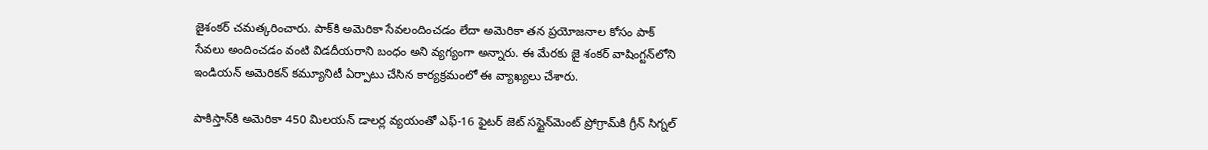జైశంకర్‌ చమత్కరించారు. పాక్‌కి అమెరికా సేవలందించడం లేదా అమెరికా తన ప్రయోజనాల కోసం పాక్‌ సేవలు అందించడం వంటి విడదీయరాని బంధం అని వ్యగ్యంగా అన్నారు. ఈ మేరకు జై శంకర్‌ వాషింగ్టన్‌లోని ఇండియన్‌ అమెరికన్‌ కమ్యూనిటీ ఏర్పాటు చేసిన కార్యక్రమంలో ఈ వ్యాఖ్యలు చేశారు.

పాకిస్తాన్‌కి అమెరికా 450 మిలయన్‌ డాలర్ల వ్యయంతో ఎఫ్‌-16 ఫైటర్‌ జెట్‌ సస్టైన్‌మెంట్‌ ప్రోగ్రామ్‌కి గ్రీన్‌ సిగ్నల్‌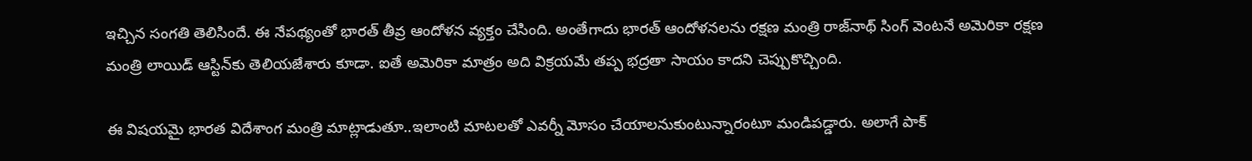ఇ‍చ్చిన సంగతి తెలిసిందే. ఈ నేపథ్యంతో భారత్‌ తీవ్ర ఆందోళన వ్యక్తం చేసింది. అంతేగాదు భారత్ ఆందోళనలను రక్షణ మంత్రి రాజ్‌నాథ్ సింగ్ వెంటనే అమెరికా రక్షణ మంత్రి లాయిడ్ ఆస్టిన్‌కు తెలియజేశారు కూడా. ఐతే అమెరికా మాత్రం అది విక్రయమే తప్ప భద్రతా సాయం కాదని చెప్పుకొచ్చింది.

ఈ విషయమై భారత విదేశాంగ మంత్రి మాట్లాడుతూ..ఇలాంటి మాటలతో ఎవర్నీ మోసం చేయాలనుకుంటున్నారంటూ మండిపడ్డారు. అలాగే పాక్‌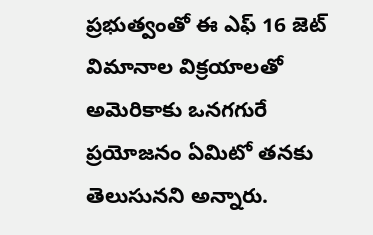ప్రభుత్వంతో ఈ ఎఫ్‌ 16 జెట్‌ విమానాల విక్రయాలతో అమెరికాకు ఒనగగురే ప్రయోజనం ఏమిటో తనకు తెలుసునని అన్నారు.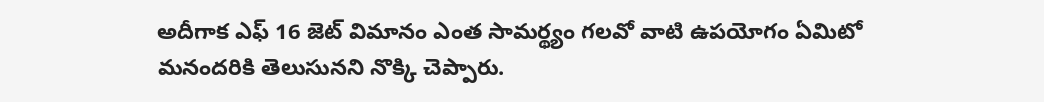అదీగాక ఎఫ్‌ 16 జెట్‌ విమానం ఎంత సామర్థ్యం గలవో వాటి ఉపయోగం ఏమిటో మనందరికి తెలుసునని నొక్కి చెప్పారు.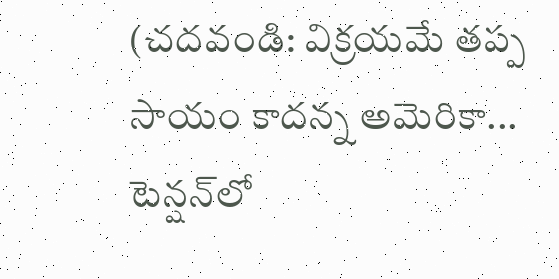(చదవండి: విక్రయమే తప్ప సాయం కాదన్న అమెరికా... టెన్షన్‌లో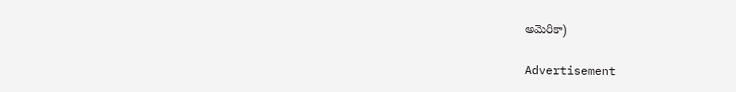అమెరికా)

Advertisement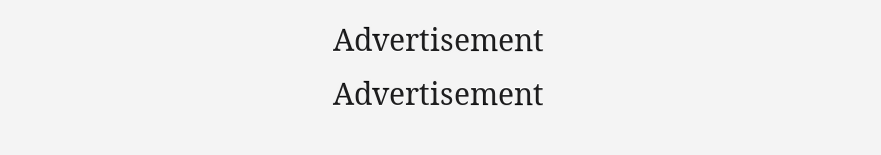Advertisement
Advertisement